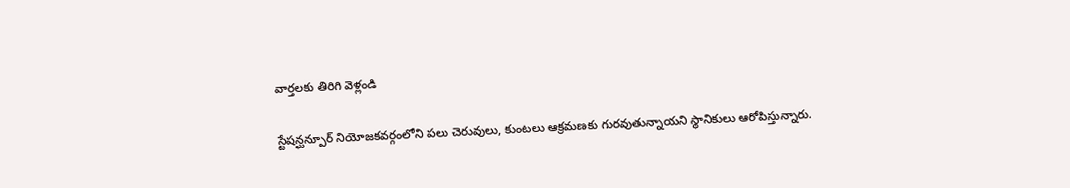వార్తలకు తిరిగి వెళ్లండి

స్టేషన్ఘన్పూర్ నియోజకవర్గంలోని పలు చెరువులు, కుంటలు ఆక్రమణకు గురవుతున్నాయని స్థానికులు ఆరోపిస్తున్నారు.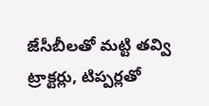జేసీబీలతో మట్టి తవ్వి ట్రాక్టర్లు, టిప్పర్లతో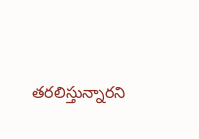తరలిస్తున్నారని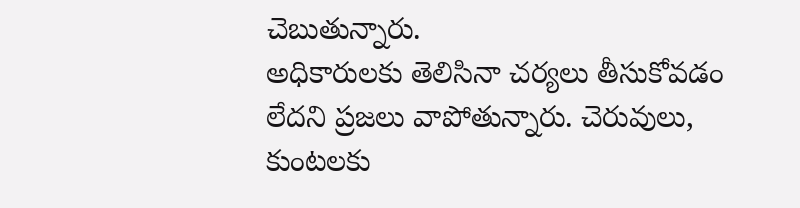చెబుతున్నారు.
అధికారులకు తెలిసినా చర్యలు తీసుకోవడం లేదని ప్రజలు వాపోతున్నారు. చెరువులు, కుంటలకు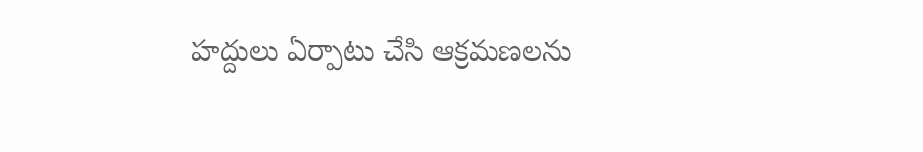హద్దులు ఏర్పాటు చేసి ఆక్రమణలను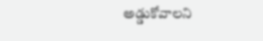అడ్డుకోవాలని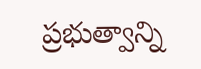ప్రభుత్వాన్ని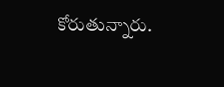కోరుతున్నారు.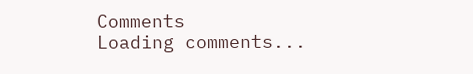Comments
Loading comments...